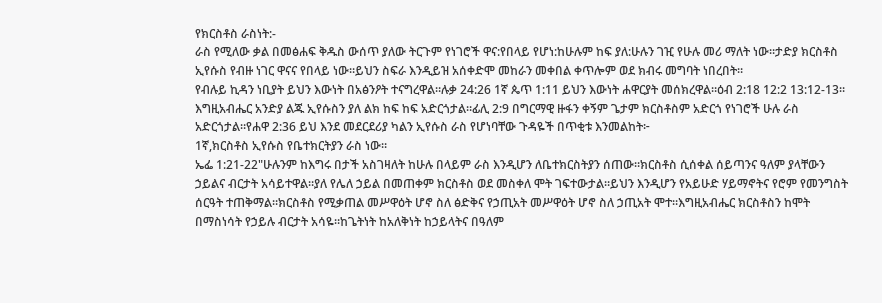የክርስቶስ ራስነት:-
ራስ የሚለው ቃል በመፅሐፍ ቅዱስ ውሰጥ ያለው ትርጉም የነገሮች ዋና:የበላይ የሆነ:ከሁሉም ከፍ ያለ:ሁሉን ገዢ የሁሉ መሪ ማለት ነው።ታድያ ክርስቶስ ኢየሱስ የብዙ ነገር ዋናና የበላይ ነው።ይህን ስፍራ እንዲይዝ አሰቀድሞ መከራን መቀበል ቀጥሎም ወደ ክብሩ መግባት ነበረበት።
የብሉይ ኪዳን ነቢያት ይህን እውነት በአፅንዖት ተናግረዋል።ሉቃ 24:26 1ኛ ጴጥ 1:11 ይህን እውነት ሐዋርያት መሰክረዋል።ዕብ 2:18 12:2 13:12-13። እግዚአብሔር አንድያ ልጁ ኢየሱስን ያለ ልክ ከፍ ከፍ አድርጎታል።ፊሊ 2:9 በግርማዊ ዙፋን ቀኝም ጌታም ክርስቶስም አድርጎ የነገሮች ሁሉ ራስ አድርጎታል።የሐዋ 2:36 ይህ እንደ መደርደሪያ ካልን ኢየሱስ ራስ የሆነባቸው ጉዳዬች በጥቂቱ እንመልከት፦
1ኛ,ክርስቶስ ኢየሱስ የቤተክርትያን ራስ ነው።
ኤፌ 1:21-22"ሁሉንም ከእግሩ በታች አስገዛለት ከሁሉ በላይም ራስ እንዲሆን ለቤተክርስትያን ሰጠው።ክርስቶስ ሲሰቀል ሰይጣንና ዓለም ያላቸውን ኃይልና ብርታት አሳይተዋል።ያለ የሌለ ኃይል በመጠቀም ክርስቶስ ወደ መስቀለ ሞት ገፍተውታል።ይህን እንዲሆን የአይሁድ ሃይማኖትና የሮም የመንግስት ሰርዓት ተጠቅማል።ክርስቶስ የሚቃጠል መሥዋዕት ሆኖ ስለ ፅድቅና የኃጢአት መሥዋዕት ሆኖ ስለ ኃጢአት ሞተ።እግዚአብሔር ክርስቶስን ከሞት በማስነሳት የኃይሉ ብርታት አሳዬ።ከጌትነት ከአለቅነት ከኃይላትና በዓለም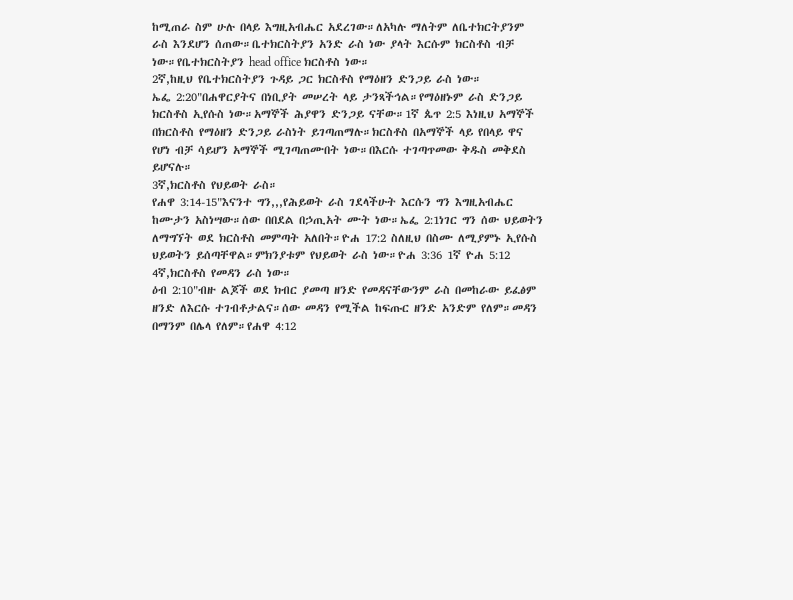ከሚጠራ ስም ሁሉ በላይ እግዚአብሔር አደረገው።ለአካሉ ማለትም ለቤተክርትያንም ራስ እንደሆን ሰጠው።ቤተክርስትያን አንድ ራስ ነው ያላት እርሱም ክርስቶስ ብቻ ነው።የቤተክርስትያን head office ክርስቶስ ነው።
2ኛ,ከዚህ የቤተክርስትያን ጉዳይ ጋር ክርስቶስ የማዕዘን ድንጋይ ራስ ነው።
ኤፌ 2:20"በሐዋርያትና በነቢያት መሠረት ላይ ታንጻችኅል።የማዕዘኑም ራስ ድንጋይ ክርስቶስ ኢየሱስ ነው።አማኞች ሕያዋን ድንጋይ ናቸው።1ኛ ጴጥ 2:5 እነዚህ አማኞች በክርስቶስ የማዕዘን ድንጋይ ራስነት ይገጣጠማሉ።ክርስቶስ በአማኞች ላይ የበላይ ዋና የሆነ ብቻ ሳይሆን አማኞች ሚገጣጠሙበት ነው።በእርሱ ተገጣጥመው ቅዱስ መቅደስ ይሆናሉ።
3ኛ,ክርስቶስ የህይወት ራስ።
የሐዋ 3:14-15"እናንተ ግን,,,የሕይወት ራስ ገደላችሁት እርሱን ግን እግዚአብሔር ከሙታን አስነሣው።ሰው በበደል በኃጢአት ሙት ነው።ኤፌ 2:1ነገር ግን ሰው ህይወትን ለማግኘት ወደ ክርስቶስ መምጣት አለበት።ዮሐ 17:2 ስለዚህ በስሙ ለሚያምኑ ኢየሱስ ህይወትን ይሰጣቸዋል።ምክንያቱም የህይወት ራስ ነው።ዮሐ 3:36 1ኛ ዮሐ 5:12
4ኛ,ክርስቶስ የመዳን ራስ ነው።
ዕብ 2:10"ብዙ ልጆች ወደ ክብር ያመጣ ዘንድ የመዳናቸውንም ራስ በመከራው ይፈፅም ዘንድ ለእርሱ ተገብቶታልና።ሰው መዳን የሚችል ከፍጡር ዘንድ አንድም የለም።መዳን በማንም በሌላ የለም።የሐዋ 4:12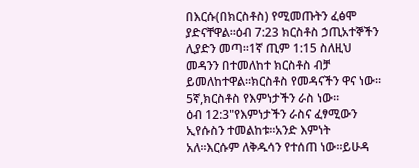በእርሱ(በክርስቶስ) የሚመጡትን ፈፅሞ ያድናቸዋል።ዕብ 7:23 ክርስቶስ ኃጢአተኞችን ሊያድን መጣ።1ኛ ጢም 1:15 ስለዚህ መዳንን በተመለከተ ክርስቶስ ብቻ ይመለከተዋል።ክርስቶስ የመዳናችን ዋና ነው።
5ኛ,ክርስቶስ የእምነታችን ራስ ነው።
ዕብ 12:3"የእምነታችን ራስና ፈፃሚውን ኢየሱስን ተመልከቱ።አንድ እምነት አለ።እርሱም ለቅዱሳን የተሰጠ ነው።ይሁዳ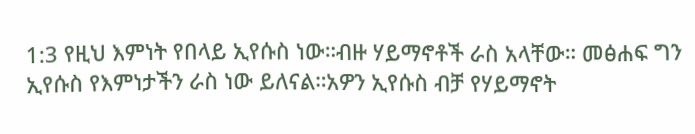1:3 የዚህ እምነት የበላይ ኢየሱስ ነው።ብዙ ሃይማኖቶች ራስ አላቸው። መፅሐፍ ግን ኢየሱስ የእምነታችን ራስ ነው ይለናል።አዎን ኢየሱስ ብቻ የሃይማኖት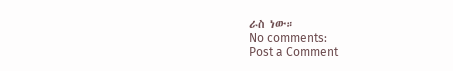ራስ ነው።
No comments:
Post a Comment